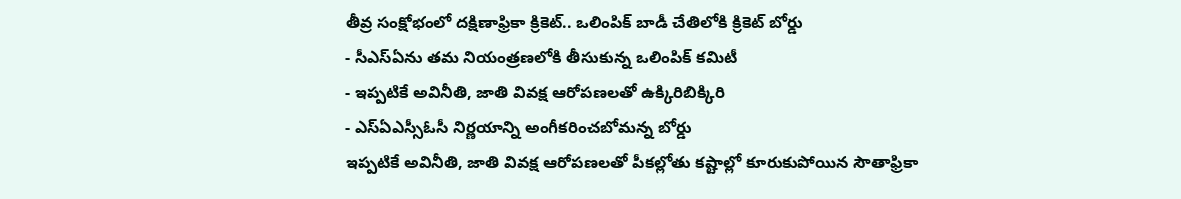తీవ్ర సంక్షోభంలో దక్షిణాఫ్రికా క్రికెట్.. ఒలింపిక్ బాడీ చేతిలోకి క్రికెట్ బోర్డు
- సీఎస్ఏను తమ నియంత్రణలోకి తీసుకున్న ఒలింపిక్ కమిటీ
- ఇప్పటికే అవినీతి, జాతి వివక్ష ఆరోపణలతో ఉక్కిరిబిక్కిరి
- ఎస్ఏఎస్సీఓసీ నిర్ణయాన్ని అంగీకరించబోమన్న బోర్డు
ఇప్పటికే అవినీతి, జాతి వివక్ష ఆరోపణలతో పీకల్లోతు కష్టాల్లో కూరుకుపోయిన సౌతాఫ్రికా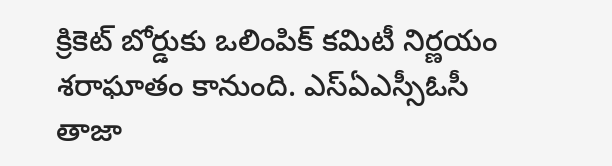క్రికెట్ బోర్డుకు ఒలింపిక్ కమిటీ నిర్ణయం శరాఘాతం కానుంది. ఎస్ఏఎస్సీఓసీ తాజా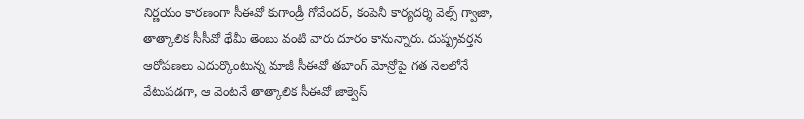నిర్ణయం కారణంగా సీఈవో కుగాండ్రీ గోవేందర్, కంపెనీ కార్యదర్శి వెల్స్ గ్వాజా, తాత్కాలిక సీసీవో థేమీ తెంబు వంటి వారు దూరం కానున్నారు. దుష్ప్రవర్తన ఆరోపణలు ఎదుర్కొంటున్న మాజీ సీఈవో తబాంగ్ మోన్రోపై గత నెలలోనే వేటుపడగా, ఆ వెంటనే తాత్కాలిక సీఈవో జాక్వెస్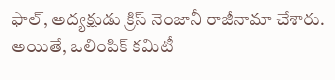ఫాల్, అద్యక్షుడు క్రిస్ నెంజానీ రాజీనామా చేశారు. అయితే, ఒలింపిక్ కమిటీ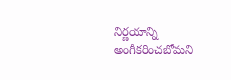నిర్ణయాన్ని అంగీకరించబోమని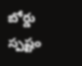బోర్డు స్పష్టం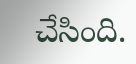చేసింది.